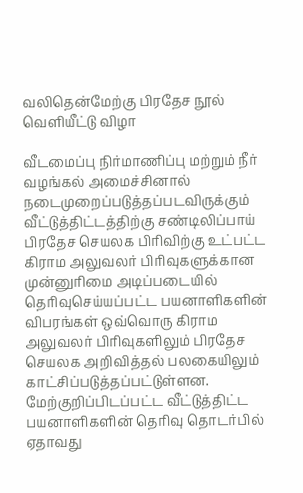வலிதென்மேற்கு பிரதேச நூல் வெளியீட்டு விழா

வீடமைப்பு நிர்மாணிப்பு மற்றும் நீர் வழங்கல் அமைச்சினால் நடைமுறைப்படுத்தப்படவிருக்கும் வீட்டுத்திட்டத்திற்கு சண்டிலிப்பாய் பிரதேச செயலக பிரிவிற்கு உட்பட்ட கிராம அலுவலர் பிரிவுகளுக்கான முன்னுரிமை அடிப்படையில் தெரிவுசெய்யப்பட்ட பயனாளிகளின் விபரங்கள் ஒவ்வொரு கிராம அலுவலர் பிரிவுகளிலும் பிரதேச செயலக அறிவித்தல் பலகையிலும் காட்சிப்படுத்தப்பட்டுள்ளன.
மேற்குறிப்பிடப்பட்ட வீட்டுத்திட்ட பயனாளிகளின் தெரிவு தொடர்பில் ஏதாவது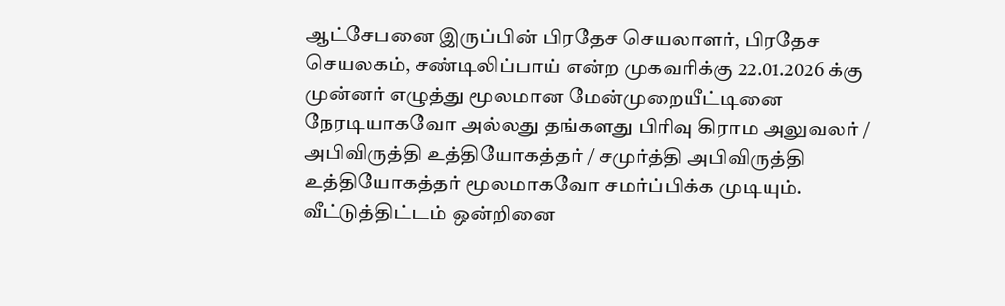ஆட்சேபனை இருப்பின் பிரதேச செயலாளர், பிரதேச செயலகம், சண்டிலிப்பாய் என்ற முகவரிக்கு 22.01.2026 க்கு முன்னர் எழுத்து மூலமான மேன்முறையீட்டினை நேரடியாகவோ அல்லது தங்களது பிரிவு கிராம அலுவலர் / அபிவிருத்தி உத்தியோகத்தர் / சமுர்த்தி அபிவிருத்தி உத்தியோகத்தர் மூலமாகவோ சமர்ப்பிக்க முடியும்.
வீட்டுத்திட்டம் ஒன்றினை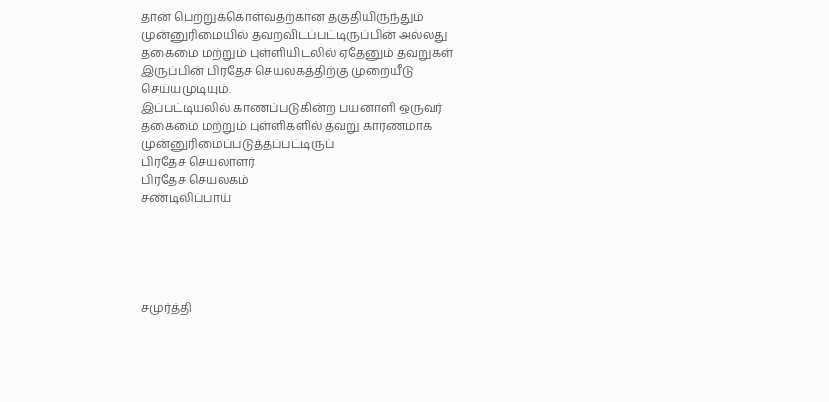தான் பெற்றுக்கொள்வதற்கான தகுதியிருந்தும் முன்னுரிமையில் தவறவிடப்பட்டிருப்பின் அல்லது தகைமை மற்றும் புள்ளியிடலில் ஏதேனும் தவறுகள் இருப்பின் பிரதேச செயலகத்திற்கு முறையீடு செய்யமுடியும்.
இப்பட்டியலில் காணப்படுகின்ற பயனாளி ஒருவர் தகைமை மற்றும் புள்ளிகளில் தவறு காரணமாக முன்னுரிமைப்படுத்தப்பட்டிருப்
பிரதேச செயலாளர்
பிரதேச செயலகம்
சண்டிலிப்பாய்





சமுர்த்தி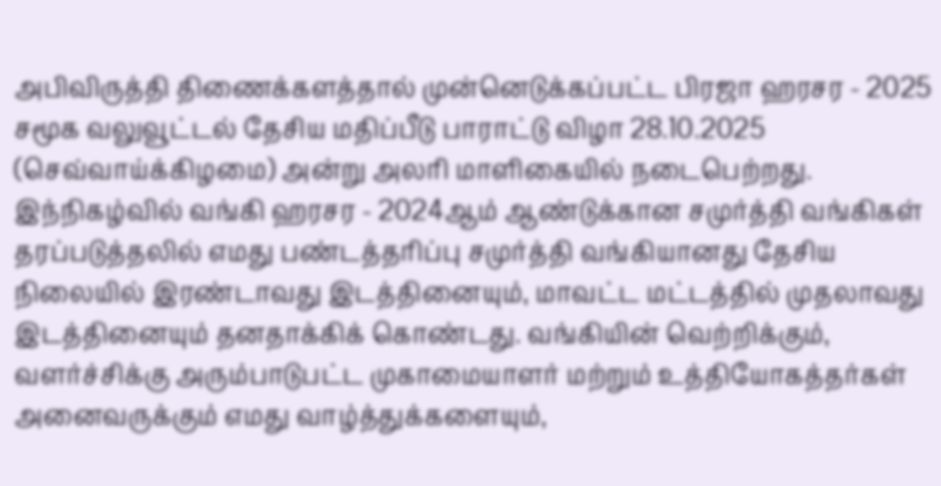அபிவிருத்தி திணைக்களத்தால் முன்னெடுக்கப்பட்ட பிரஜா ஹரசர - 2025 சமூக வலுவூட்டல் தேசிய மதிப்பீடு பாராட்டு விழா 28.10.2025 (செவ்வாய்க்கிழமை) அன்று அலரி மாளிகையில் நடைபெற்றது. இந்நிகழ்வில் வங்கி ஹரசர - 2024ஆம் ஆண்டுக்கான சமுர்த்தி வங்கிகள் தரப்படுத்தலில் எமது பண்டத்தரிப்பு சமுர்த்தி வங்கியானது தேசிய நிலையில் இரண்டாவது இடத்தினையும், மாவட்ட மட்டத்தில் முதலாவது இடத்தினையும் தனதாக்கிக் கொண்டது. வங்கியின் வெற்றிக்கும், வளர்ச்சிக்கு அரும்பாடுபட்ட முகாமையாளர் மற்றும் உத்தியோகத்தர்கள் அனைவருக்கும் எமது வாழ்த்துக்களையும்,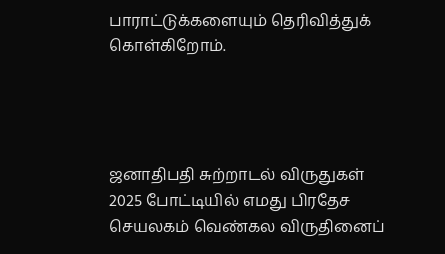பாராட்டுக்களையும் தெரிவித்துக் கொள்கிறோம்.




ஜனாதிபதி சுற்றாடல் விருதுகள் 2025 போட்டியில் எமது பிரதேச செயலகம் வெண்கல விருதினைப்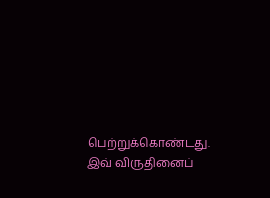பெற்றுக்கொண்டது. இவ் விருதினைப்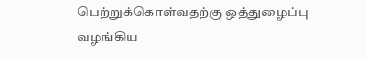பெற்றுக்கொள்வதற்கு ஒத்துழைப்பு வழங்கிய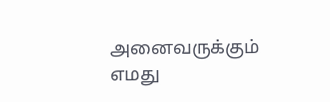அனைவருக்கும் எமது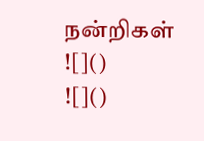நன்றிகள்
![]()
![]()